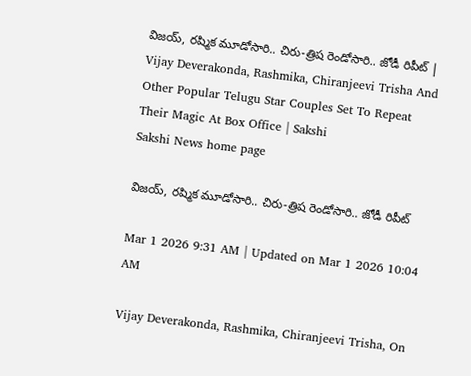విజయ్‌, రష్మిక మూడోసారి.. చిరు-త్రిష రెండోసారి.. జోడీ రిపీట్‌ | Vijay Deverakonda, Rashmika, Chiranjeevi Trisha And Other Popular Telugu Star Couples Set To Repeat Their Magic At Box Office | Sakshi
Sakshi News home page

విజయ్‌, రష్మిక మూడోసారి.. చిరు-త్రిష రెండోసారి.. జోడీ రిపీట్‌

Mar 1 2026 9:31 AM | Updated on Mar 1 2026 10:04 AM

Vijay Deverakonda, Rashmika, Chiranjeevi Trisha, On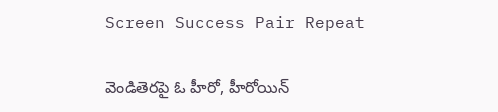Screen Success Pair Repeat

వెండితెరపై ఓ హీరో, హీరోయిన్‌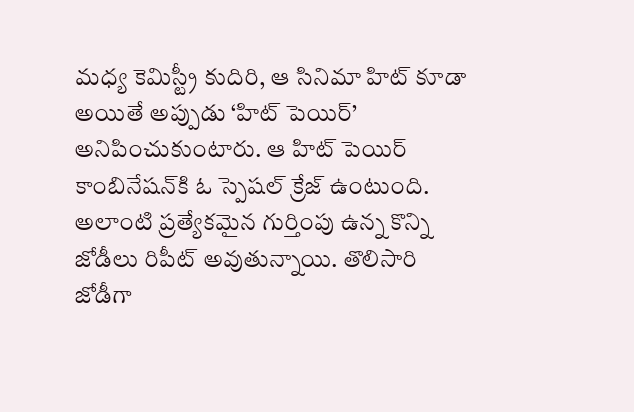మధ్య కెమిస్ట్రీ కుదిరి, ఆ సినిమా హిట్‌ కూడా అయితే అప్పుడు ‘హిట్‌ పెయిర్‌’ అనిపించుకుంటారు. ఆ హిట్‌ పెయిర్‌ కాంబినేషన్‌కి ఓ స్పెషల్‌ క్రేజ్‌ ఉంటుంది. అలాంటి ప్రత్యేకమైన గుర్తింపు ఉన్న కొన్ని జోడీలు రిపీట్‌ అవుతున్నాయి. తొలిసారి జోడీగా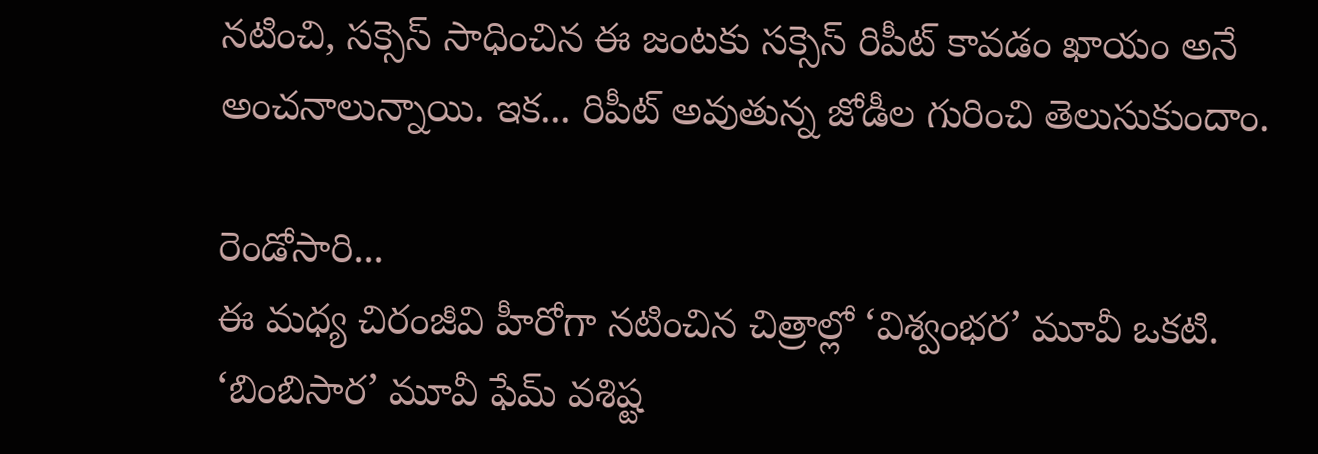నటించి, సక్సెస్‌ సాధించిన ఈ జంటకు సక్సెస్‌ రిపీట్‌ కావడం ఖాయం అనే అంచనాలున్నాయి. ఇక... రిపీట్‌ అవుతున్న జోడీల గురించి తెలుసుకుందాం.

రెండోసారి...
ఈ మధ్య చిరంజీవి హీరోగా నటించిన చిత్రాల్లో ‘విశ్వంభర’ మూవీ ఒకటి. ‘బింబిసార’ మూవీ ఫేమ్‌ వశిష్ట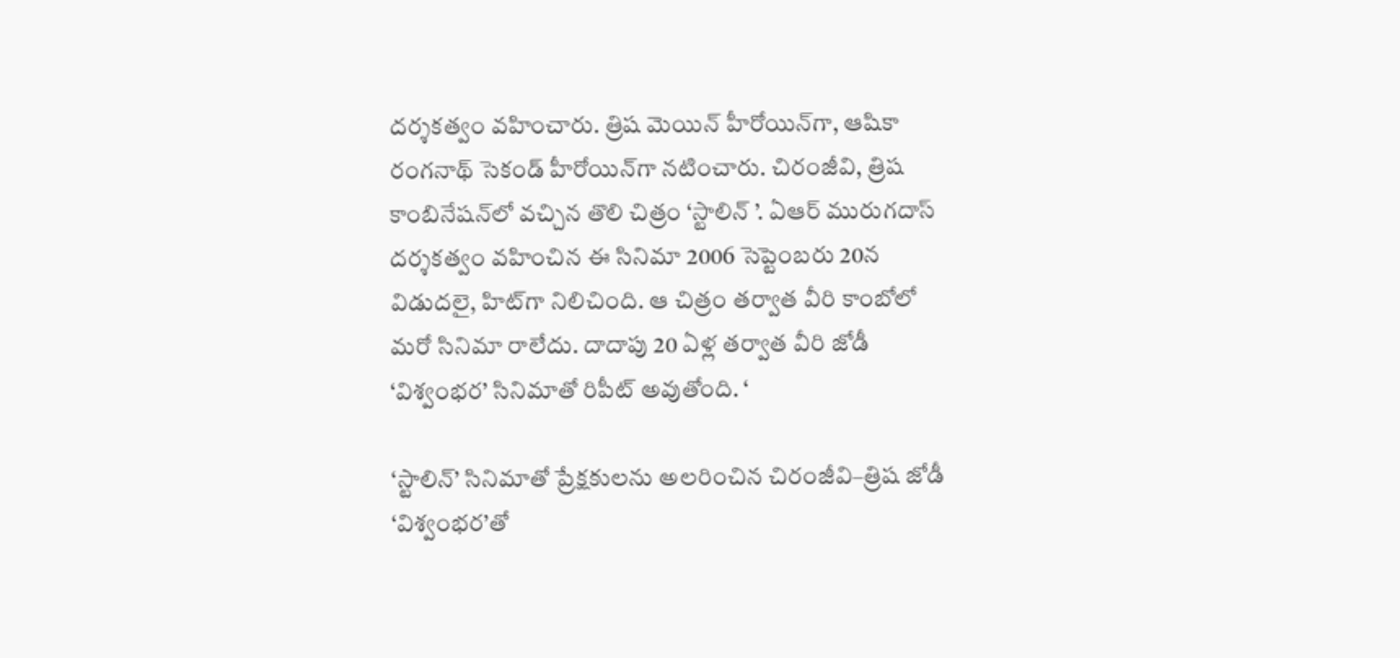దర్శకత్వం వహించారు. త్రిష మెయిన్‌ హీరోయిన్‌గా, ఆషికా రంగనాథ్‌ సెకండ్‌ హీరోయిన్‌గా నటించారు. చిరంజీవి, త్రిష కాంబినేషన్‌లో వచ్చిన తొలి చిత్రం ‘స్టాలిన్‌ ’. ఏఆర్‌ మురుగదాస్‌ దర్శకత్వం వహించిన ఈ సినిమా 2006 సెప్టెంబరు 20న విడుదలై, హిట్‌గా నిలిచింది. ఆ చిత్రం తర్వాత వీరి కాంబోలో మరో సినిమా రాలేదు. దాదాపు 20 ఏళ్ల తర్వాత వీరి జోడీ ‘విశ్వంభర’ సినిమాతో రిపీట్‌ అవుతోంది. ‘

‘స్టాలిన్‌’ సినిమాతో ప్రేక్షకులను అలరించిన చిరంజీవి–త్రిష జోడీ ‘విశ్వంభర’తో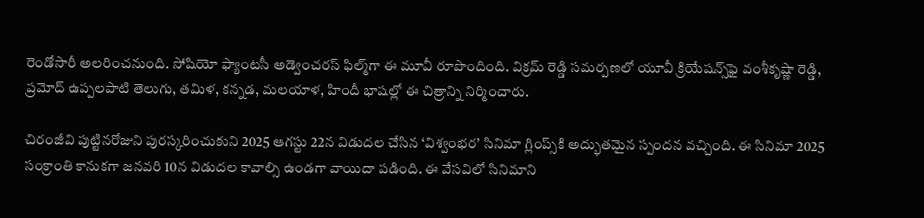రెండోసారీ అలరించనుంది. సోషియో ఫ్యాంటసీ అడ్వెంచరస్‌ ఫిల్మ్‌గా ఈ మూవీ రూపొందింది. విక్రమ్‌ రెడ్డి సమర్పణలో యూవీ క్రియేషన్స్‌ఫై వంశీకృష్ణా రెడ్డి, ప్రమోద్‌ ఉప్పలపాటి తెలుగు, తమిళ, కన్నడ, మలయాళ, హిందీ భాషల్లో ఈ చిత్రాన్ని నిర్మించారు.

చిరంజీవి పుట్టినరోజుని పురస్కరించుకుని 2025 ఆగస్టు 22న విడుదల చేసిన ‘విశ్వంభర’ సినిమా గ్లింప్స్‌కి అద్భుతమైన స్పందన వచ్చింది. ఈ సినిమా 2025 సంక్రాంతి కానుకగా జనవరి 10న విడుదల కావాల్సి ఉండగా వాయిదా పడింది. ఈ వేసవిలో సినిమాని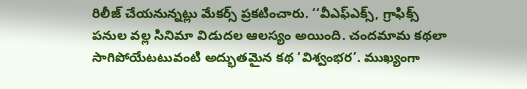రిలీజ్‌ చేయనున్నట్లు మేకర్స్‌ ప్రకటించారు. ‘‘వీఎఫ్‌ఎక్స్, గ్రాఫిక్స్‌ పనుల వల్ల సినిమా విడుదల ఆలస్యం అయింది. చందమామ కథలా సాగిపోయేటటువంటి అద్భుతమైన కథ ‘విశ్వంభర’. ముఖ్యంగా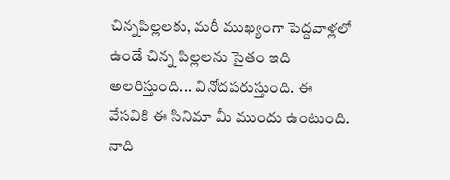చిన్నపిల్లలకు, మరీ ముఖ్యంగా పెద్దవాళ్లలో ఉండే చిన్న పిల్లలను సైతం ఇది అలరిస్తుంది... వినోదపరుస్తుంది. ఈ వేసవికి ఈ సినిమా మీ ముందు ఉంటుంది. నాది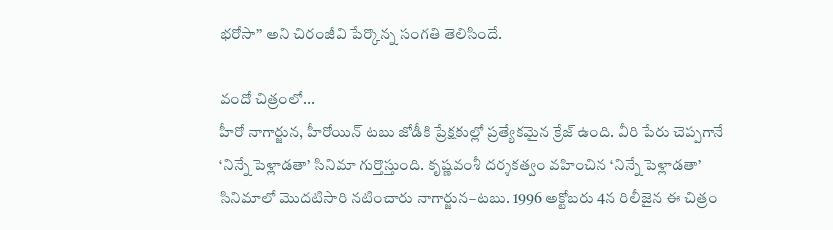భరోసా’’ అని చిరంజీవి పేర్కొన్న సంగతి తెలిసిందే.

వందో చిత్రంలో...
హీరో నాగార్జున, హీరోయిన్‌ టబు జోడీకి ప్రేక్షకుల్లో ప్రత్యేకమైన క్రేజ్‌ ఉంది. వీరి పేరు చెప్పగానే ‘నిన్నే పెళ్లాడతా’ సినిమా గుర్తొస్తుంది. కృష్ణవంశీ దర్శకత్వం వహించిన ‘నిన్నే పెళ్లాడతా’ సినిమాలో మొదటిసారి నటించారు నాగార్జున–టబు. 1996 అక్టోబరు 4న రిలీజైన ఈ చిత్రం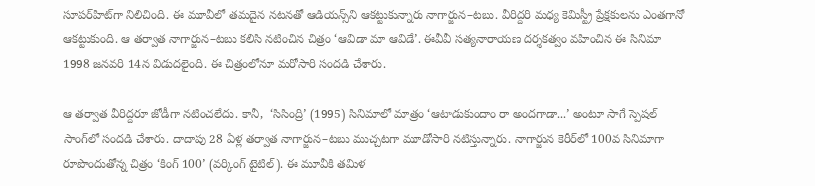సూపర్‌హిట్‌గా నిలిచింది. ఈ మూవీలో తమదైన నటనతో ఆడియన్స్‌ని ఆకట్టుకున్నారు నాగార్జున–టబు. వీరిద్దరి మధ్య కెమిస్ట్రీ ప్రేక్షకులను ఎంతగానో ఆకట్టుకుంది. ఆ తర్వాత నాగార్జున–టబు కలిసి నటించిన చిత్రం ‘ఆవిడా మా ఆవిడే’. ఈవీవీ సత్యనారాయణ దర్శకత్వం వహించిన ఈ సినిమా 1998 జనవరి 14న విడుదలైంది. ఈ చిత్రంలోనూ మరోసారి సందడి చేశారు.

ఆ తర్వాత వీరిద్దరూ జోడీగా నటించలేదు. కానీ,  ‘సిసింద్రి’ (1995) సినిమాలో మాత్రం ‘ఆటాడుకుందాం రా అందగాడా...’ అంటూ సాగే స్పెషల్‌ సాంగ్‌లో సందడి చేశారు. దాదాపు 28 ఏళ్ల తర్వాత నాగార్జున–టబు ముచ్చటగా మూడోసారి నటిస్తున్నారు. నాగార్జున కెరీర్‌లో 100వ సినిమాగా రూపొందుతోన్న చిత్రం ‘కింగ్‌ 100’ (వర్కింగ్‌ టైటిల్‌). ఈ మూవీకి తమిళ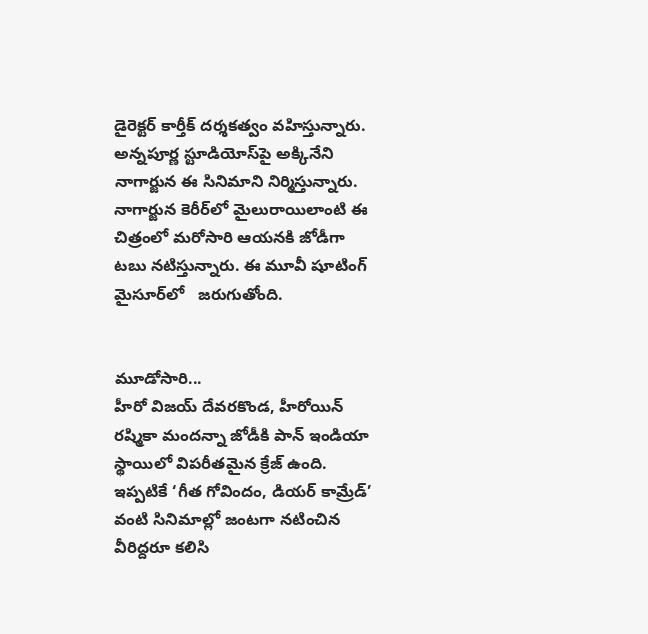డైరెక్టర్‌ కార్తీక్‌ దర్శకత్వం వహిస్తున్నారు. అన్నపూర్ణ స్టూడియోస్‌పై అక్కినేని నాగార్జున ఈ సినిమాని నిర్మిస్తున్నారు. నాగార్జున కెరీర్‌లో మైలురాయిలాంటి ఈ చిత్రంలో మరోసారి ఆయనకి జోడీగా టబు నటిస్తున్నారు. ఈ మూవీ షూటింగ్‌ మైసూర్‌లో   జరుగుతోంది.


మూడోసారి...
హీరో విజయ్‌ దేవరకొండ, హీరోయిన్‌ రష్మికా మందన్నా జోడీకి పాన్‌ ఇండియా స్థాయిలో విపరీతమైన క్రేజ్‌ ఉంది. ఇప్పటికే ‘గీత గోవిందం, డియర్‌ కామ్రేడ్‌’ వంటి సినిమాల్లో జంటగా నటించిన వీరిద్దరూ కలిసి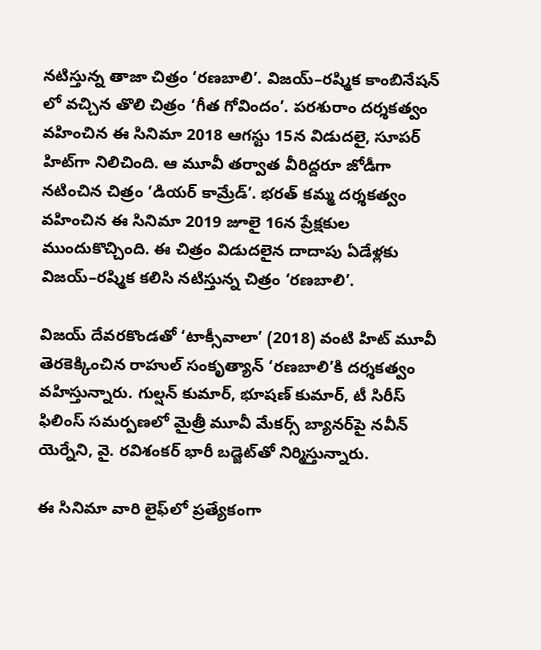నటిస్తున్న తాజా చిత్రం ‘రణబాలి’. విజయ్‌–రష్మిక కాంబినేషన్‌ లో వచ్చిన తొలి చిత్రం ‘గీత గోవిందం’. పరశురాం దర్శకత్వం వహించిన ఈ సినిమా 2018 ఆగస్టు 15న విడుదలై, సూపర్‌ హిట్‌గా నిలిచింది. ఆ మూవీ తర్వాత వీరిద్దరూ జోడీగా నటించిన చిత్రం ‘డియర్‌ కామ్రేడ్‌’. భరత్‌ కమ్మ దర్శకత్వం వహించిన ఈ సినిమా 2019 జూలై 16న ప్రేక్షకుల ముందుకొచ్చింది. ఈ చిత్రం విడుదలైన దాదాపు ఏడేళ్లకు విజయ్‌–రష్మిక కలిసి నటిస్తున్న చిత్రం ‘రణబాలి’.

విజయ్‌ దేవరకొండతో ‘టాక్సీవాలా’ (2018) వంటి హిట్‌ మూవీ తెరకెక్కించిన రాహుల్‌ సంకృత్యాన్‌ ‘రణబాలి’కి దర్శకత్వం వహిస్తున్నారు. గుల్షన్‌ కుమార్, భూషణ్‌ కుమార్, టీ సిరీస్‌ ఫిలింస్‌ సమర్పణలో మైత్రీ మూవీ మేకర్స్‌ బ్యానర్‌పై నవీన్‌ యెర్నేని, వై. రవిశంకర్‌ భారీ బడ్జెట్‌తో నిర్మిస్తున్నారు.

ఈ సినిమా వారి లైఫ్‌లో ప్రత్యేకంగా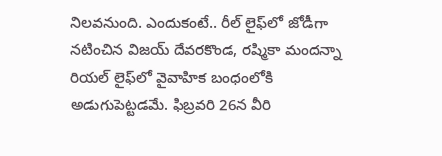నిలవనుంది. ఎందుకంటే.. రీల్‌ లైఫ్‌లో జోడీగా నటించిన విజయ్‌ దేవరకొండ, రష్మికా మందన్నా రియల్‌ లైఫ్‌లో వైవాహిక బంధంలోకి అడుగుపెట్టడమే. ఫిబ్రవరి 26న వీరి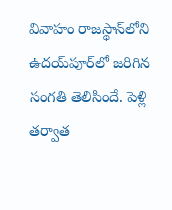వివాహం రాజస్థాన్‌లోని ఉదయ్‌పూర్‌లో జరిగిన సంగతి తెలిసిందే. పెళ్లి తర్వాత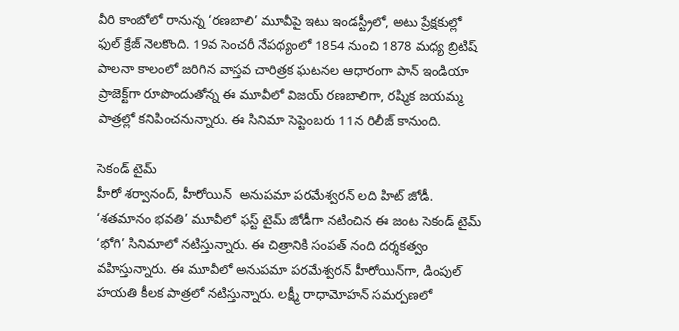వీరి కాంబోలో రానున్న ‘రణబాలి’ మూవీపై ఇటు ఇండస్ట్రీలో, అటు ప్రేక్షకుల్లో ఫుల్‌ క్రేజ్‌ నెలకొంది. 19వ సెంచరీ నేపథ్యంలో 1854 నుంచి 1878 మధ్య బ్రిటిష్‌ పాలనా కాలంలో జరిగిన వాస్తవ చారిత్రక ఘటనల ఆధారంగా పాన్‌ ఇండియా ప్రాజెక్ట్‌గా రూపొందుతోన్న ఈ మూవీలో విజయ్‌ రణబాలిగా, రష్మిక జయమ్మ పాత్రల్లో కనిపించనున్నారు. ఈ సినిమా సెప్టెంబరు 11న రిలీజ్‌ కానుంది.

సెకండ్‌ టైమ్‌
హీరో శర్వానంద్, హీరోయిన్‌  అనుపమా పరమేశ్వరన్‌ లది హిట్‌ జోడీ. ‘శతమానం భవతి’ మూవీలో ఫస్ట్‌ టైమ్‌ జోడీగా నటించిన ఈ జంట సెకండ్‌ టైమ్‌ ‘భోగి’ సినిమాలో నటిస్తున్నారు. ఈ చిత్రానికి సంపత్‌ నంది దర్శకత్వం వహిస్తున్నారు. ఈ మూవీలో అనుపమా పరమేశ్వరన్‌ హీరోయిన్‌గా, డింపుల్‌ హయతి కీలక పాత్రలో నటిస్తున్నారు. లక్ష్మీ రాధామోహన్‌ సమర్పణలో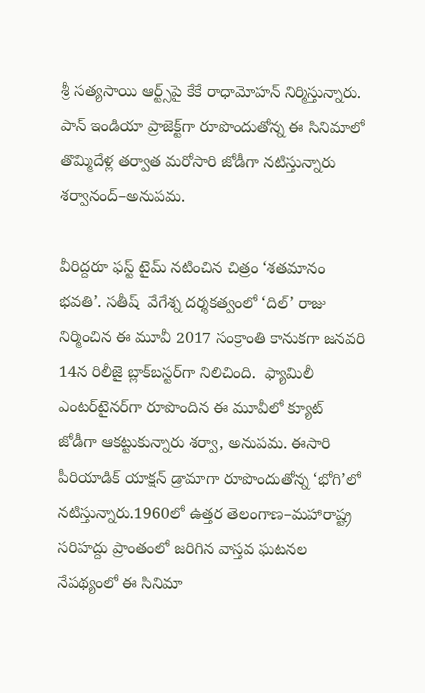శ్రీ సత్యసాయి ఆర్ట్స్‌పై కేకే రాధామోహన్‌ నిర్మిస్తున్నారు. పాన్‌ ఇండియా ప్రాజెక్ట్‌గా రూపొందుతోన్న ఈ సినిమాలో తొమ్మిదేళ్ల తర్వాత మరోసారి జోడీగా నటిస్తున్నారు శర్వానంద్‌–అనుపమ.

వీరిద్దరూ ఫస్ట్‌ టైమ్‌ నటించిన చిత్రం ‘శతమానం భవతి’. సతీష్‌  వేగేశ్న దర్శకత్వంలో ‘దిల్‌’ రాజు నిర్మించిన ఈ మూవీ 2017 సంక్రాంతి కానుకగా జనవరి 14న రిలీజై బ్లాక్‌బస్టర్‌గా నిలిచింది.  ఫ్యామిలీ ఎంటర్‌టైనర్‌గా రూపొందిన ఈ మూవీలో క్యూట్‌ జోడీగా ఆకట్టుకున్నారు శర్వా, అనుపమ. ఈసారి పీరియాడిక్‌ యాక్షన్‌ డ్రామాగా రూపొందుతోన్న ‘భోగి’లో నటిస్తున్నారు.1960లో ఉత్తర తెలంగాణ–మహారాష్ట్ర సరిహద్దు ప్రాంతంలో జరిగిన వాస్తవ ఘటనల నేపథ్యంలో ఈ సినిమా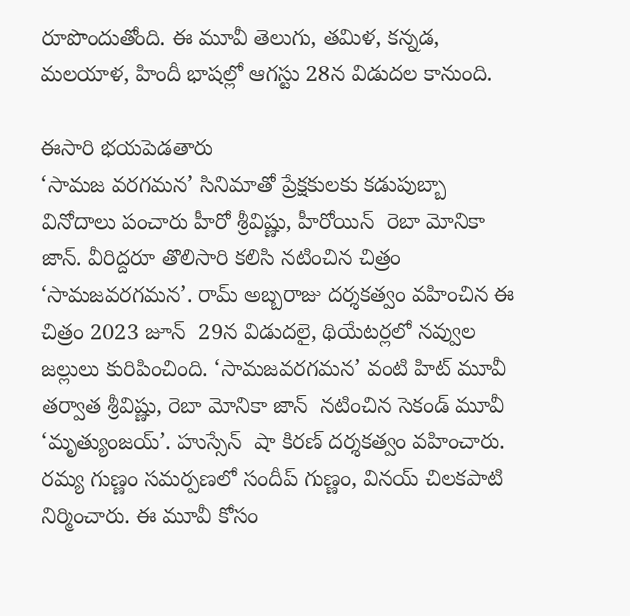రూపొందుతోంది. ఈ మూవీ తెలుగు, తమిళ, కన్నడ, మలయాళ, హిందీ భాషల్లో ఆగస్టు 28న విడుదల కానుంది.

ఈసారి భయపెడతారు
‘సామజ వరగమన’ సినిమాతో ప్రేక్షకులకు కడుపుబ్బా వినోదాలు పంచారు హీరో శ్రీవిష్ణు, హీరోయిన్‌  రెబా మోనికా జాన్‌. వీరిద్దరూ తొలిసారి కలిసి నటించిన చిత్రం ‘సామజవరగమన’. రామ్‌ అబ్బరాజు దర్శకత్వం వహించిన ఈ చిత్రం 2023 జూన్‌  29న విడుదలై, థియేటర్లలో నవ్వుల జల్లులు కురిపించింది. ‘సామజవరగమన’ వంటి హిట్‌ మూవీ తర్వాత శ్రీవిష్ణు, రెబా మోనికా జాన్‌  నటించిన సెకండ్‌ మూవీ ‘మృత్యుంజయ్‌’. హుస్సేన్‌  షా కిరణ్‌ దర్శకత్వం వహించారు. రమ్య గుణ్ణం సమర్పణలో సందీప్‌ గుణ్ణం, వినయ్‌ చిలకపాటి నిర్మించారు. ఈ మూవీ కోసం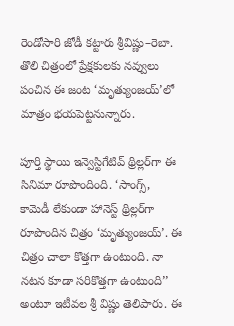రెండోసారి జోడీ కట్టారు శ్రీవిష్ణు–రెబా. తొలి చిత్రంలో ప్రేక్షకులకు నవ్వులు పంచిన ఈ జంట ‘మృత్యుంజయ్‌’లో మాత్రం భయపెట్టనున్నారు.

పూర్తి స్థాయి ఇన్వెస్టిగేటివ్‌ థ్రిల్లర్‌గా ఈ సినిమా రూపొందింది. ‘సాంగ్స్, కామెడీ లేకుండా హానెస్ట్‌ థ్రిల్లర్‌గా రూపొందిన చిత్రం ‘మృత్యుంజయ్‌’. ఈ చిత్రం చాలా కొత్తగా ఉంటుంది. నా నటన కూడా సరికొత్తగా ఉంటుంది’’ అంటూ ఇటీవల శ్రీ విష్ణు తెలిపారు. ఈ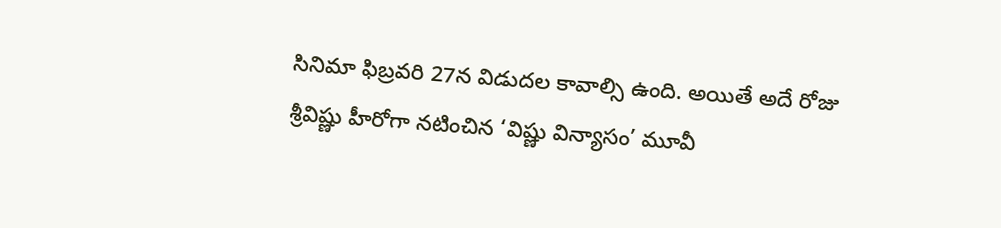సినిమా ఫిబ్రవరి 27న విడుదల కావాల్సి ఉంది. అయితే అదే రోజు శ్రీవిష్ణు హీరోగా నటించిన ‘విష్ణు విన్యాసం’ మూవీ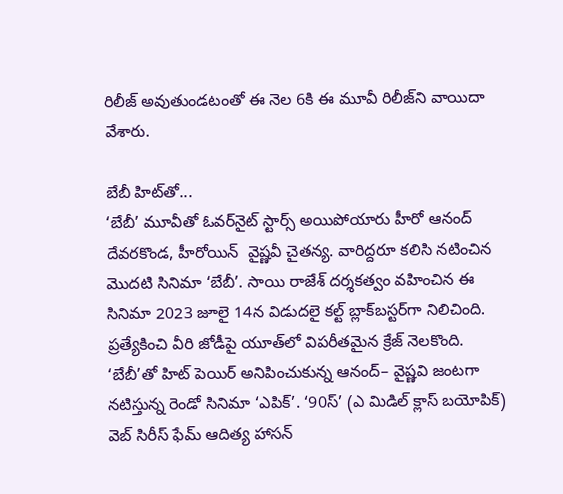రిలీజ్‌ అవుతుండటంతో ఈ నెల 6కి ఈ మూవీ రిలీజ్‌ని వాయిదా వేశారు.

బేబీ హిట్‌తో...
‘బేబీ’ మూవీతో ఓవర్‌నైట్‌ స్టార్స్‌ అయిపోయారు హీరో ఆనంద్‌ దేవరకొండ, హీరోయిన్‌  వైష్ణవీ చైతన్య. వారిద్దరూ కలిసి నటించిన మొదటి సినిమా ‘బేబీ’. సాయి రాజేశ్‌ దర్శకత్వం వహించిన ఈ సినిమా 2023 జూలై 14న విడుదలై కల్ట్‌ బ్లాక్‌బస్టర్‌గా నిలిచింది. ప్రత్యేకించి వీరి జోడీపై యూత్‌లో విపరీతమైన క్రేజ్‌ నెలకొంది. ‘బేబీ’తో హిట్‌ పెయిర్‌ అనిపించుకున్న ఆనంద్‌– వైష్ణవి జంటగా నటిస్తున్న రెండో సినిమా ‘ఎపిక్‌’. ‘90స్‌’ (ఎ మిడిల్‌ క్లాస్‌ బయోపిక్‌) వెబ్‌ సిరీస్‌ ఫేమ్‌ ఆదిత్య హాసన్‌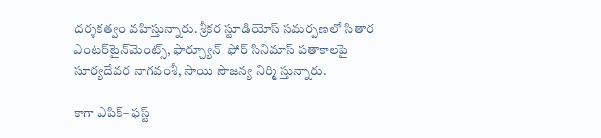దర్శకత్వం వహిస్తున్నారు. శ్రీకర స్టూడియోస్‌ సమర్పణలో సితార ఎంటర్‌టైన్‌మెంట్స్, ఫార్చ్యూన్‌  ఫోర్‌ సినిమాస్‌ పతాకాలపై సూర్యదేవర నాగవంశీ, సాయి సౌజన్య నిర్మి స్తున్నారు.

కాగా ఎపిక్‌– ఫస్ట్‌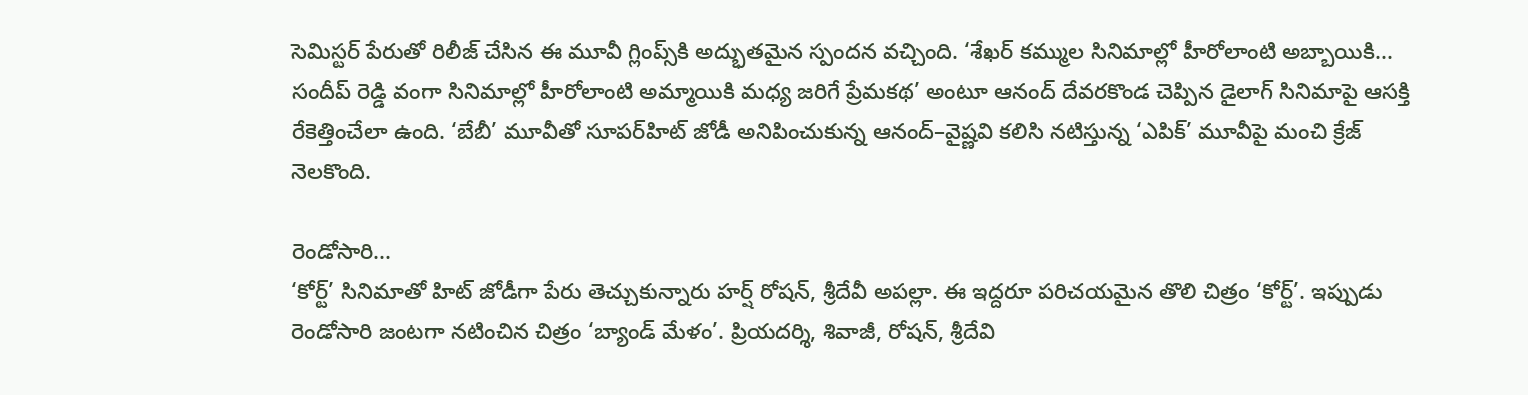సెమిస్టర్‌ పేరుతో రిలీజ్‌ చేసిన ఈ మూవీ గ్లింప్స్‌కి అద్భుతమైన స్పందన వచ్చింది. ‘శేఖర్‌ కమ్ముల సినిమాల్లో హీరోలాంటి అబ్బాయికి... సందీప్‌ రెడ్డి వంగా సినిమాల్లో హీరోలాంటి అమ్మాయికి మధ్య జరిగే ప్రేమకథ’ అంటూ ఆనంద్‌ దేవరకొండ చెప్పిన డైలాగ్‌ సినిమాపై ఆసక్తి రేకెత్తించేలా ఉంది. ‘బేబీ’ మూవీతో సూపర్‌హిట్‌ జోడీ అనిపించుకున్న ఆనంద్‌–వైష్ణవి కలిసి నటిస్తున్న ‘ఎపిక్‌’ మూవీపై మంచి క్రేజ్‌ నెలకొంది.

రెండోసారి...
‘కోర్ట్‌’ సినిమాతో హిట్‌ జోడీగా పేరు తెచ్చుకున్నారు హర్ష్‌ రోషన్, శ్రీదేవీ అపల్లా. ఈ ఇద్దరూ పరిచయమైన తొలి చిత్రం ‘కోర్ట్‌’. ఇప్పుడు రెండోసారి జంటగా నటించిన చిత్రం ‘బ్యాండ్‌ మేళం’. ప్రియదర్శి, శివాజీ, రోషన్, శ్రీదేవి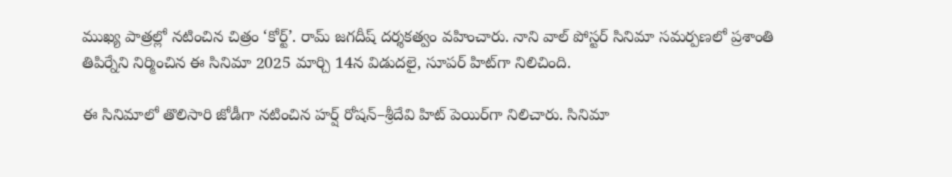ముఖ్య పాత్రల్లో నటించిన చిత్రం ‘కోర్ట్‌’. రామ్‌ జగదీష్‌ దర్శకత్వం వహించారు. నాని వాల్‌ పోస్టర్‌ సినిమా సమర్పణలో ప్రశాంతి తిపిర్నేని నిర్మించిన ఈ సినిమా 2025 మార్చి 14న విడుదలై, సూపర్‌ హిట్‌గా నిలిచింది.

ఈ సినిమాలో తొలిసారి జోడీగా నటించిన హర్ష్‌ రోషన్‌–శ్రీదేవి హిట్‌ పెయిర్‌గా నిలిచారు. సినిమా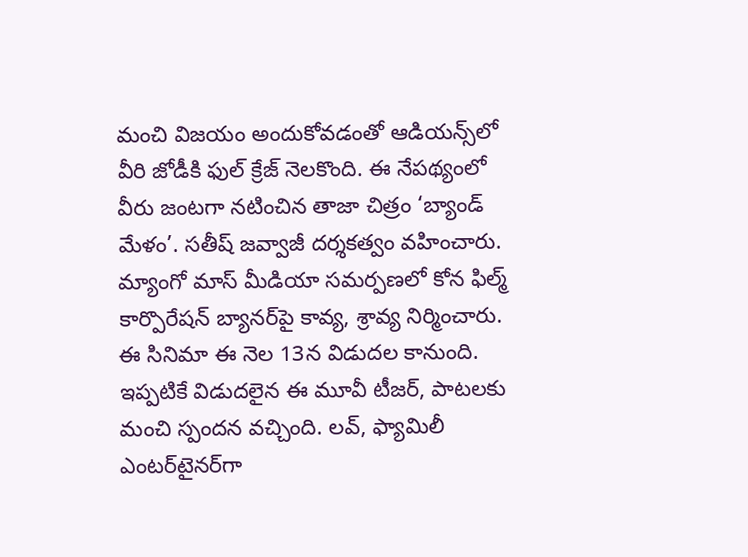మంచి విజయం అందుకోవడంతో ఆడియన్స్‌లో వీరి జోడీకి ఫుల్‌ క్రేజ్‌ నెలకొంది. ఈ నేపథ్యంలో వీరు జంటగా నటించిన తాజా చిత్రం ‘బ్యాండ్‌ మేళం’. సతీష్‌ జవ్వాజీ దర్శకత్వం వహించారు. మ్యాంగో మాస్‌ మీడియా సమర్పణలో కోన ఫిల్మ్‌ కార్పొరేషన్‌ బ్యానర్‌పై కావ్య, శ్రావ్య నిర్మించారు. ఈ సినిమా ఈ నెల 13న విడుదల కానుంది. ఇప్పటికే విడుదలైన ఈ మూవీ టీజర్, పాటలకు మంచి స్పందన వచ్చింది. లవ్, ఫ్యామిలీ ఎంటర్‌టైనర్‌గా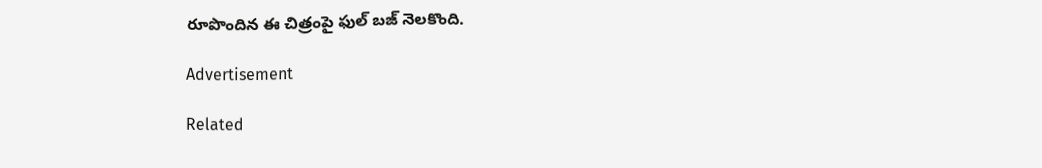రూపొందిన ఈ చిత్రంపై ఫుల్‌ బజ్‌ నెలకొంది.

Advertisement

Related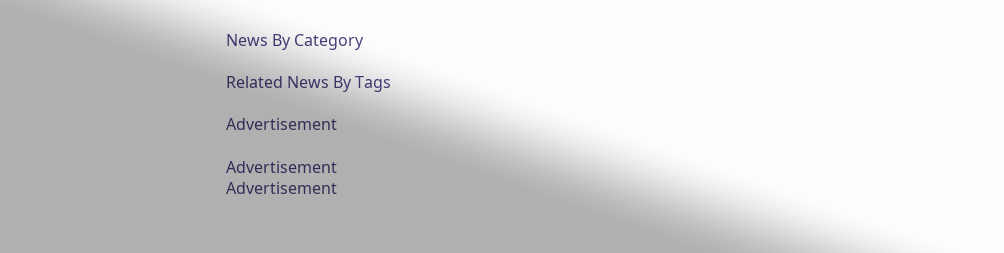News By Category

Related News By Tags

Advertisement

Advertisement
Advertisement